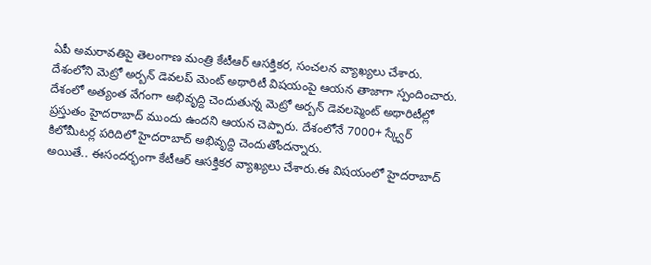ఏపీ అమరావతిపై తెలంగాణ మంత్రి కేటీఆర్ ఆసక్తికర, సంచలన వ్యాఖ్యలు చేశారు. దేశంలోని మెట్రో అర్బన్ డెవలప్ మెంట్ అథారిటీ విషయంపై ఆయన తాజాగా స్పందించారు. దేశంలో అత్యంత వేగంగా అభివృద్ది చెందుతున్న మెట్రో అర్బన్ డెవలప్మెంట్ అథారిటీల్లో ప్రస్తుతం హైదరాబాద్ ముందు ఉందని ఆయన చెప్పారు. దేశంలోనే 7000+ స్క్వేర్ కిలోమీటర్ల పరిదిలో హైదరాబాద్ అభివృద్ది చెందుతోందన్నారు.
అయితే.. ఈసందర్భంగా కేటీఆర్ ఆసక్తికర వ్యాఖ్యలు చేశారు.ఈ విషయంలో హైదరాబాద్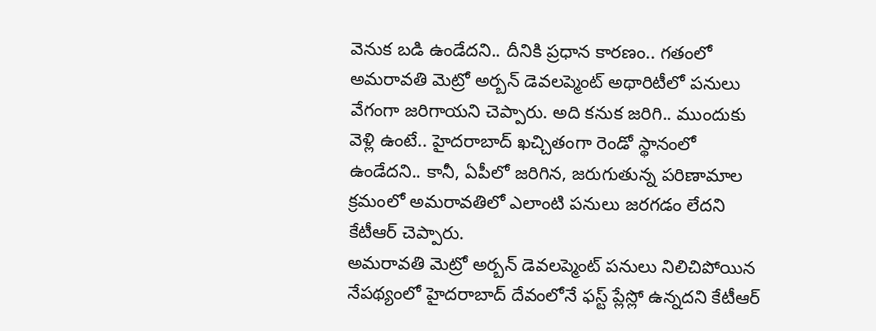వెనుక బడి ఉండేదని.. దీనికి ప్రధాన కారణం.. గతంలో అమరావతి మెట్రో అర్బన్ డెవలప్మెంట్ అథారిటీలో పనులు వేగంగా జరిగాయని చెప్పారు. అది కనుక జరిగి.. ముందుకు వెళ్లి ఉంటే.. హైదరాబాద్ ఖచ్చితంగా రెండో స్థానంలో ఉండేదని.. కానీ, ఏపీలో జరిగిన, జరుగుతున్న పరిణామాల క్రమంలో అమరావతిలో ఎలాంటి పనులు జరగడం లేదని కేటీఆర్ చెప్పారు.
అమరావతి మెట్రో అర్బన్ డెవలప్మెంట్ పనులు నిలిచిపోయిన నేపథ్యంలో హైదరాబాద్ దేవంలోనే ఫస్ట్ ప్లేస్లో ఉన్నదని కేటీఆర్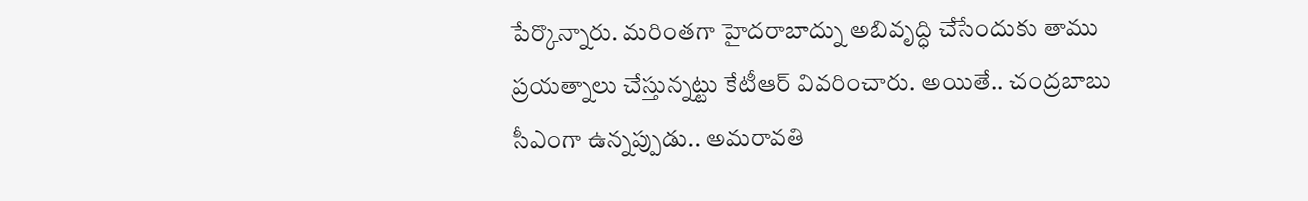పేర్కొన్నారు. మరింతగా హైదరాబాద్ను అబివృద్ధి చేసేందుకు తాము ప్రయత్నాలు చేస్తున్నట్టు కేటీఆర్ వివరించారు. అయితే.. చంద్రబాబు సీఎంగా ఉన్నప్పుడు.. అమరావతి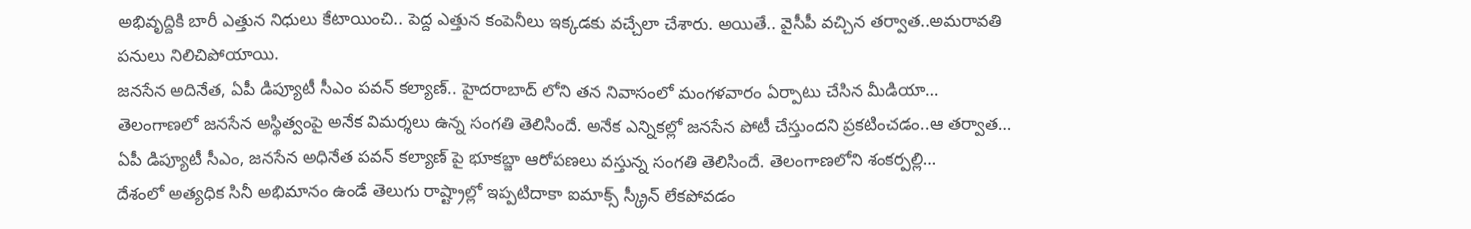అభివృద్దికి బారీ ఎత్తున నిధులు కేటాయించి.. పెద్ద ఎత్తున కంపెనీలు ఇక్కడకు వచ్చేలా చేశారు. అయితే.. వైసీపీ వచ్చిన తర్వాత..అమరావతి పనులు నిలిచిపోయాయి.
జనసేన అదినేత, ఏపీ డిప్యూటీ సీఎం పవన్ కల్యాణ్.. హైదరాబాద్ లోని తన నివాసంలో మంగళవారం ఏర్పాటు చేసిన మీడియా…
తెలంగాణలో జనసేన అస్థిత్వంపై అనేక విమర్శలు ఉన్న సంగతి తెలిసిందే. అనేక ఎన్నికల్లో జనసేన పోటీ చేస్తుందని ప్రకటించడం..ఆ తర్వాత…
ఏపీ డిప్యూటీ సీఎం, జనసేన అధినేత పవన్ కల్యాణ్ పై భూకబ్జా ఆరోపణలు వస్తున్న సంగతి తెలిసిందే. తెలంగాణలోని శంకర్పల్లి…
దేశంలో అత్యధిక సినీ అభిమానం ఉండే తెలుగు రాష్ట్రాల్లో ఇప్పటిదాకా ఐమాక్స్ స్క్రీన్ లేకపోవడం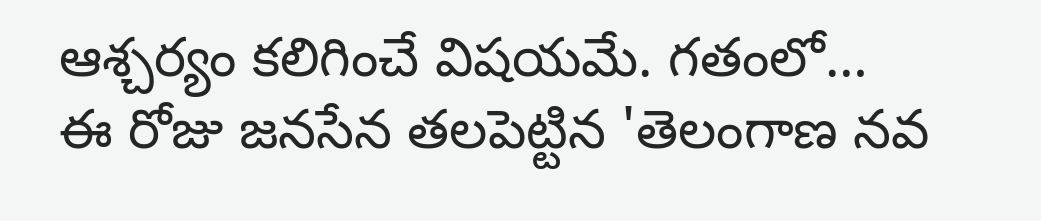ఆశ్చర్యం కలిగించే విషయమే. గతంలో…
ఈ రోజు జనసేన తలపెట్టిన 'తెలంగాణ నవ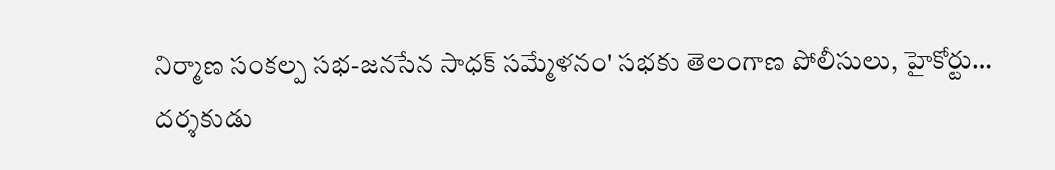నిర్మాణ సంకల్ప సభ-జనసేన సాధక్ సమ్మేళనం' సభకు తెలంగాణ పోలీసులు, హైకోర్టు…
దర్శకుడు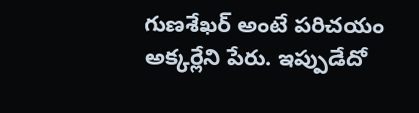గుణశేఖర్ అంటే పరిచయం అక్కర్లేని పేరు. ఇప్పుడేదో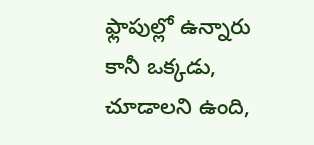ఫ్లాపుల్లో ఉన్నారు కానీ ఒక్కడు, చూడాలని ఉంది,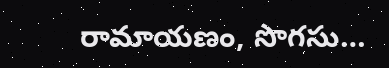రామాయణం, సొగసు…